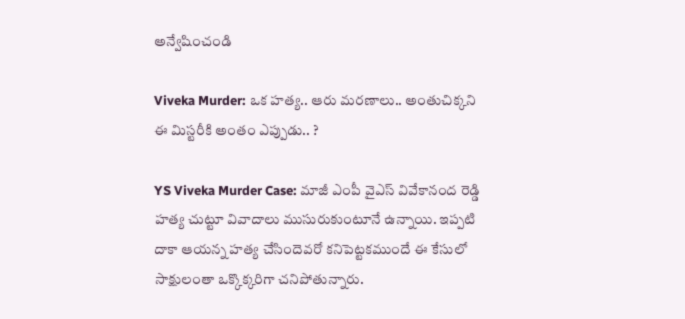అన్వేషించండి

Viveka Murder: ఒక హత్య.. ఆరు మరణాలు.. అంతుచిక్కని ఈ మిస్టరీకి అంతం ఎప్పుడు.. ?

YS Viveka Murder Case: మాజీ ఎంపీ వైఎస్ వివేకానంద రెడ్డి హత్య చుట్టూ వివాదాలు ముసురుకుంటూనే ఉన్నాయి. ఇప్పటి దాకా ఆయన్న హత్య చేసిందెవరో కనిపెట్టకముందే ఈ కేసులో సాక్షులంతా ఒక్కొక్కరిగా చనిపోతున్నారు.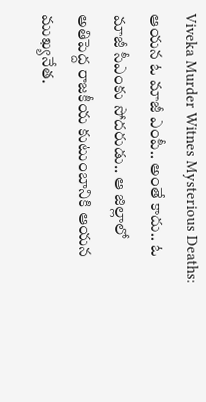Viveka Murder Witnes Mysterious Deaths: ఆయన ఓ మాజీ ఎంపీ.. అంతే కాదు.. ఓ మాజీ సీఎంకు సోదరుడు.. ఆ జిల్లాలో అతిపెద్ద రాజకీయ కుటుంబానికి ఆయన ముఖ్యనేత.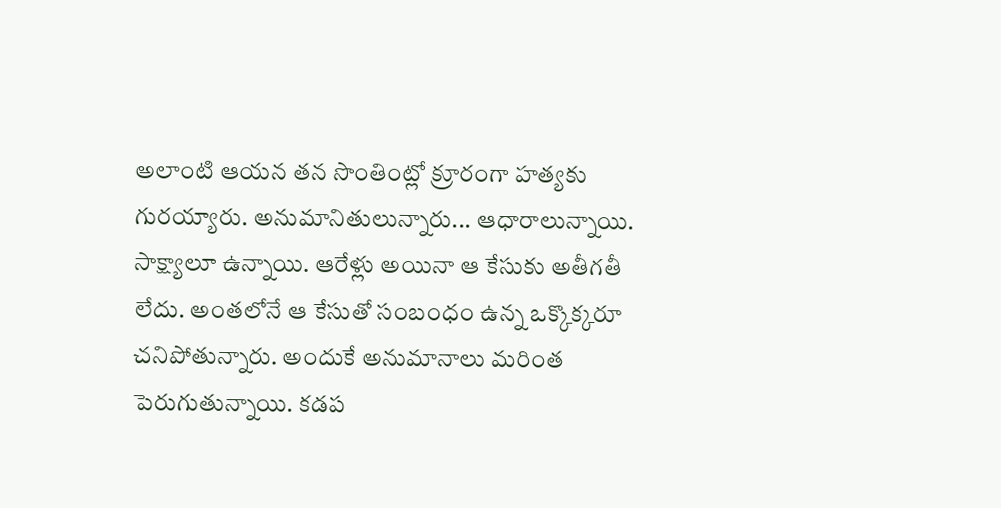అలాంటి ఆయన తన సొంతింట్లో క్రూరంగా హత్యకు గురయ్యారు. అనుమానితులున్నారు... ఆధారాలున్నాయి. సాక్ష్యాలూ ఉన్నాయి. ఆరేళ్లు అయినా ఆ కేసుకు అతీగతీ లేదు. అంతలోనే ఆ కేసుతో సంబంధం ఉన్న ఒక్కొక్కరూ చనిపోతున్నారు. అందుకే అనుమానాలు మరింత పెరుగుతున్నాయి. కడప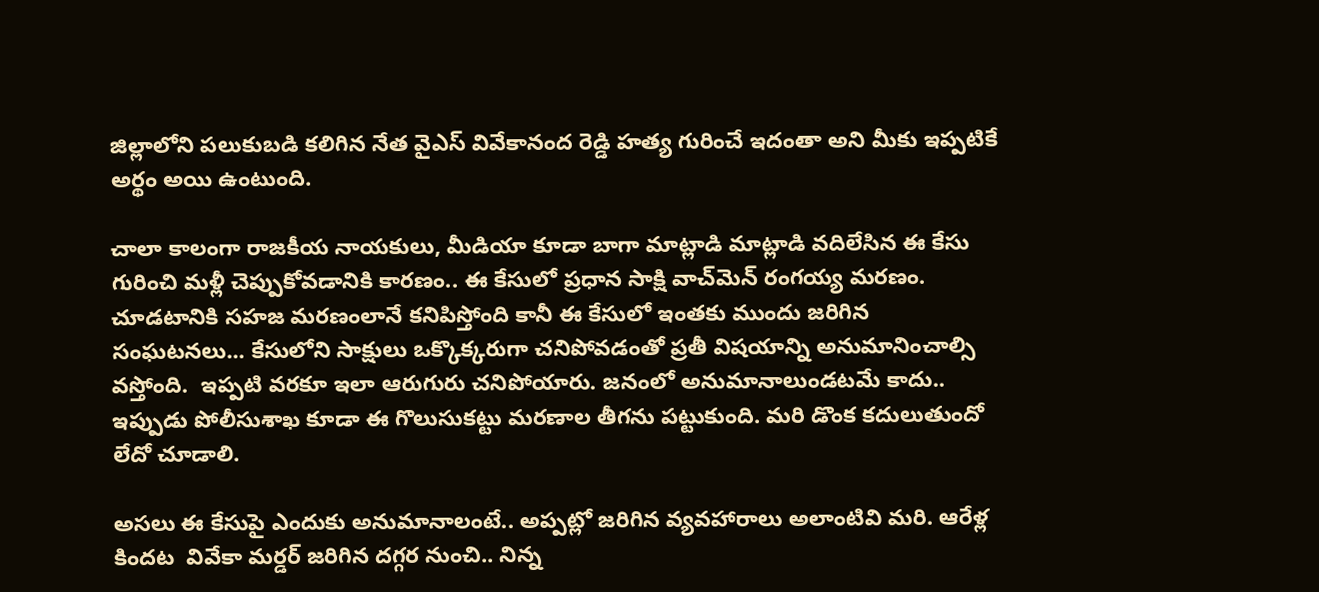జిల్లాలోని పలుకుబడి కలిగిన నేత వైఎస్ వివేకానంద రెడ్డి హత్య గురించే ఇదంతా అని మీకు ఇప్పటికే అర్థం అయి ఉంటుంది.

చాలా కాలంగా రాజకీయ నాయకులు, మీడియా కూడా బాగా మాట్లాడి మాట్లాడి వదిలేసిన ఈ కేసు గురించి మళ్లీ చెప్పుకోవడానికి కారణం.. ఈ కేసులో ప్రధాన సాక్షి వాచ్‌మెన్ రంగయ్య మరణం. చూడటానికి సహజ మరణంలానే కనిపిస్తోంది కానీ ఈ కేసులో ఇంతకు ముందు జరిగిన సంఘటనలు... కేసులోని సాక్షులు ఒక్కొక్కరుగా చనిపోవడంతో ప్రతీ విషయాన్ని అనుమానించాల్సి వస్తోంది.  ఇప్పటి వరకూ ఇలా ఆరుగురు చనిపోయారు. జనంలో అనుమానాలుండటమే కాదు.. ఇప్పుడు పోలీసుశాఖ కూడా ఈ గొలుసుకట్టు మరణాల తీగను పట్టుకుంది. మరి డొంక కదులుతుందో లేదో చూడాలి.

అసలు ఈ కేసుపై ఎందుకు అనుమానాలంటే.. అప్పట్లో జరిగిన వ్యవహారాలు అలాంటివి మరి. ఆరేళ్ల కిందట  వివేకా మర్డర్ జరిగిన దగ్గర నుంచి.. నిన్న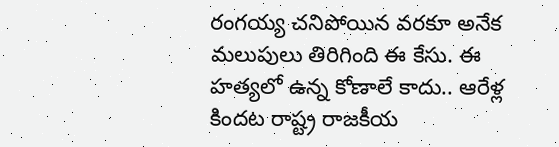రంగయ్య చనిపోయిన వరకూ అనేక మలుపులు తిరిగింది ఈ కేసు. ఈ హత్యలో ఉన్న కోణాలే కాదు.. ఆరేళ్ల కిందట రాష్ట్ర రాజకీయ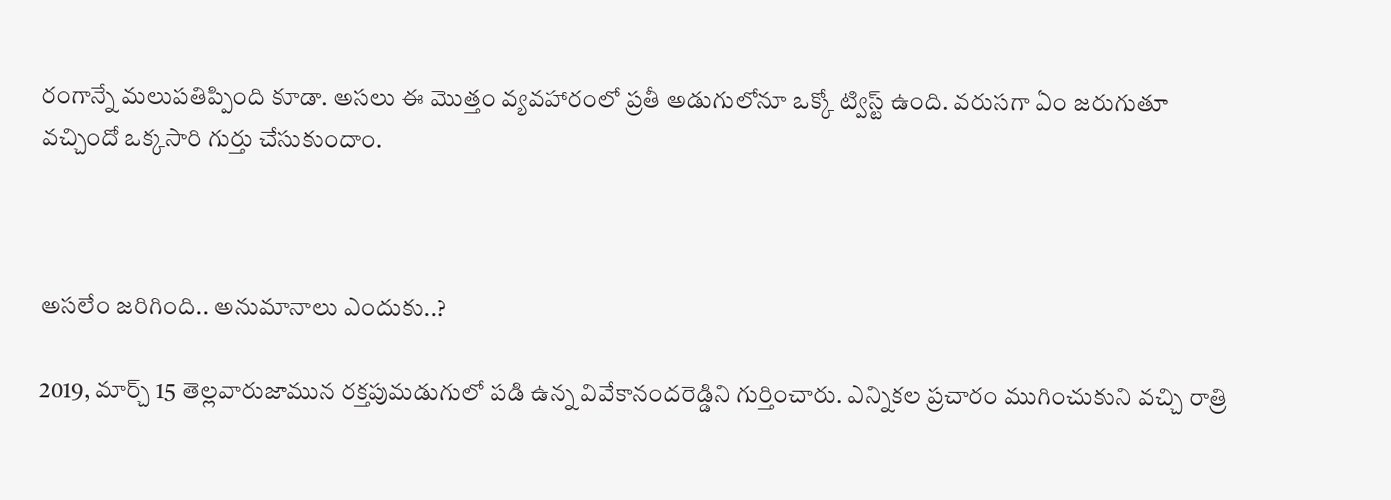రంగాన్నే మలుపతిప్పింది కూడా. అసలు ఈ మొత్తం వ్యవహారంలో ప్రతీ అడుగులోనూ ఒక్కో ట్విస్ట్ ఉంది. వరుసగా ఏం జరుగుతూ వచ్చిందో ఒక్కసారి గుర్తు చేసుకుందాం.



అసలేం జరిగింది.. అనుమానాలు ఎందుకు..?

2019, మార్చ్ 15 తెల్లవారుజామున రక్తపుమడుగులో పడి ఉన్న వివేకానందరెడ్డిని గుర్తించారు. ఎన్నికల ప్రచారం ముగించుకుని వచ్చి రాత్రి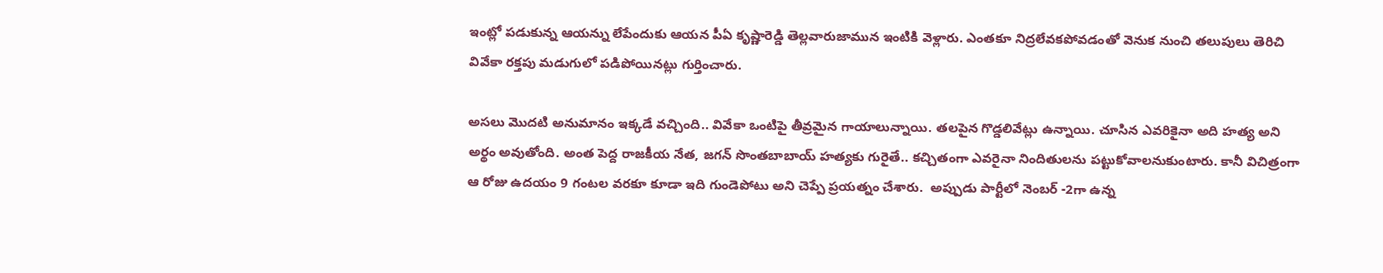ఇంట్లో పడుకున్న ఆయన్ను లేపేందుకు ఆయన పీఏ కృష్ణారెడ్డి తెల్లవారుజామున ఇంటికి వెళ్లారు. ఎంతకూ నిద్రలేవకపోవడంతో వెనుక నుంచి తలుపులు తెరిచి వివేకా రక్తపు మడుగులో పడిపోయినట్లు గుర్తించారు.

అసలు మొదటి అనుమానం ఇక్కడే వచ్చింది.. వివేకా ఒంటిపై తీవ్రమైన గాయాలున్నాయి. తలపైన గొడ్డలివేట్లు ఉన్నాయి. చూసిన ఎవరికైనా అది హత్య అని అర్థం అవుతోంది. అంత పెద్ద రాజకీయ నేత, జగన్ సొంతబాబాయ్ హత్యకు గురైతే.. కచ్చితంగా ఎవరైనా నిందితులను పట్టుకోవాలనుకుంటారు. కానీ విచిత్రంగా ఆ రోజు ఉదయం 9 గంటల వరకూ కూడా ఇది గుండెపోటు అని చెప్పే ప్రయత్నం చేశారు.  అప్పుడు పార్టీలో నెంబర్ -2గా ఉన్న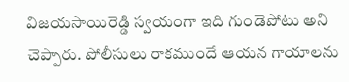విజయసాయిరెడ్డి స్వయంగా ఇది గుండెపోటు అని చెప్పారు. పోలీసులు రాకముందే ఆయన గాయాలను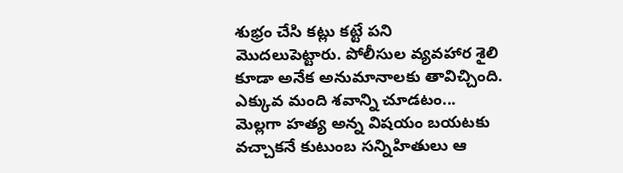శుభ్రం చేసి కట్లు కట్టే పని మొదలుపెట్టారు. పోలీసుల వ్యవహార శైలి కూడా అనేక అనుమానాలకు తావిచ్చింది. ఎక్కువ మంది శవాన్ని చూడటం... మెల్లగా హత్య అన్న విషయం బయటకు వచ్చాకనే కుటుంబ సన్నిహితులు ఆ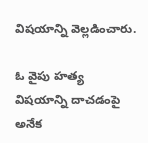విషయాన్ని వెల్లడించారు.

ఓ వైపు హత్య విషయాన్ని దాచడంపై అనేక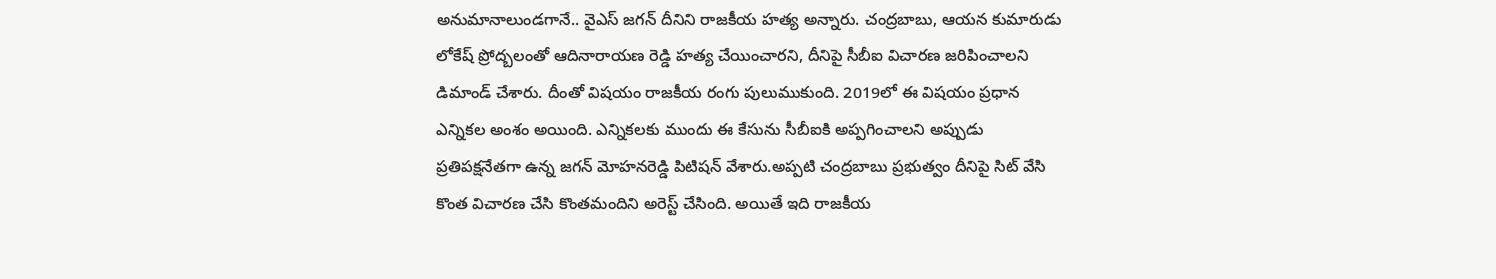అనుమానాలుండగానే.. వైఎస్ జగన్ దీనిని రాజకీయ హత్య అన్నారు. చంద్రబాబు, ఆయన కుమారుడు లోకేష్ ప్రోద్బలంతో ఆదినారాయణ రెడ్డి హత్య చేయించారని, దీనిపై సీబీఐ విచారణ జరిపించాలని డిమాండ్ చేశారు. దీంతో విషయం రాజకీయ రంగు పులుముకుంది. 2019లో ఈ విషయం ప్రధాన ఎన్నికల అంశం అయింది. ఎన్నికలకు ముందు ఈ కేసును సీబీఐకి అప్పగించాలని అప్పుడు ప్రతిపక్షనేతగా ఉన్న జగన్ మోహనరెడ్డి పిటిషన్ వేశారు.అప్పటి చంద్రబాబు ప్రభుత్వం దీనిపై సిట్ వేసి కొంత విచారణ చేసి కొంతమందిని అరెస్ట్ చేసింది. అయితే ఇది రాజకీయ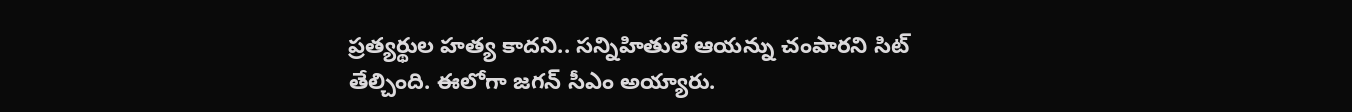ప్రత్యర్థుల హత్య కాదని.. సన్నిహితులే ఆయన్ను చంపారని సిట్ తేల్చింది. ఈలోగా జగన్ సీఎం అయ్యారు.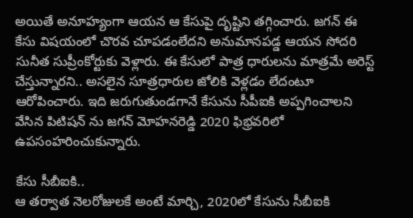అయితే అనూహ్యంగా ఆయన ఆ కేసుపై దృష్టిని తగ్గించారు. జగన్ ఈ కేసు విషయంలో చొరవ చూపడంలేదని అనుమానపడ్డ ఆయన సోదరి సునీత సుప్రీంకోర్టుకు వెళ్లారు. ఈ కేసులో పాత్ర ధారులను మాత్రమే అరెస్ట్ చేస్తున్నారని.. అసలైన సూత్రధారుల జోలికి వెళ్లడం లేదంటూ ఆరోపించారు. ఇది జరుగుతుండగానే కేసును సీపీఐకి అప్పగించాలని వేసిన పిటిషన్ ను జగన్ మోహనరెడ్డి 2020 ఫిభ్రవరిలో ఉపసంహరించుకున్నారు.

కేసు సీబీఐకి..
ఆ తర్వాత నెలరోజులకే అంటే మార్చి, 2020లో కేసును సీబీఐకి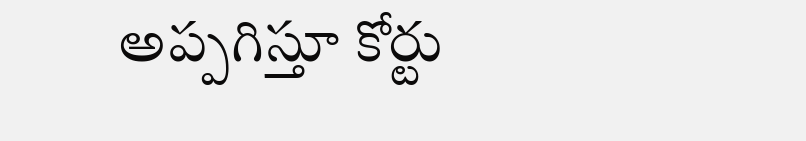అప్పగిస్తూ కోర్టు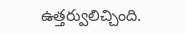ఉత్తర్వులిచ్చింది.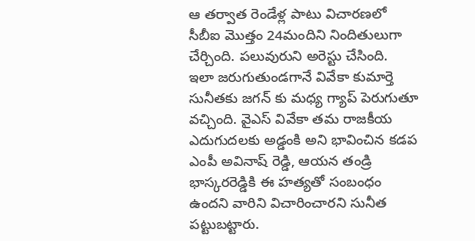ఆ తర్వాత రెండేళ్ల పాటు విచారణలో సీబీఐ మొత్తం 24మందిని నిందితులుగా చేర్చింది. పలువురుని అరెస్టు చేసింది.  ఇలా జరుగుతుండగానే వివేకా కుమార్తె సునీతకు జగన్ కు మధ్య గ్యాప్ పెరుగుతూ వచ్చింది. వైఎస్ వివేకా తమ రాజకీయ ఎదుగుదలకు అడ్డంకి అని భావించిన కడప ఎంపీ అవినాష్ రెడ్డి, ఆయన తండ్రి భాస్కరరెడ్డికి ఈ హత్యతో సంబంధం ఉందని వారిని విచారించారని సునీత పట్టుబట్టారు.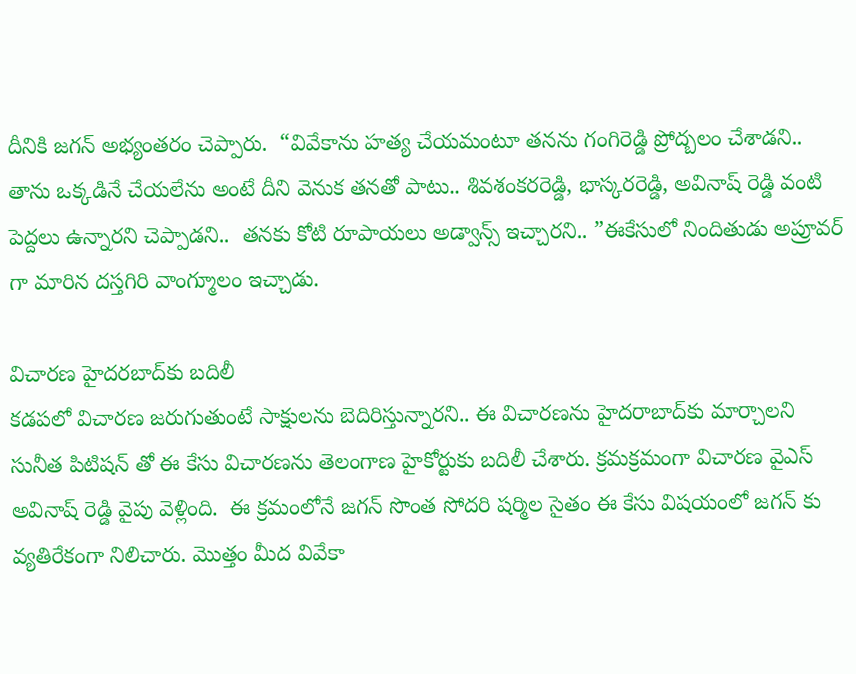దీనికి జగన్ అభ్యంతరం చెప్పారు.  “వివేకాను హత్య చేయమంటూ తనను గంగిరెడ్డి ప్రోద్బలం చేశాడని.. తాను ఒక్కడినే చేయలేను అంటే దీని వెనుక తనతో పాటు.. శివశంకరరెడ్డి, భాస్కరరెడ్డి, అవినాష్ రెడ్డి వంటి పెద్దలు ఉన్నారని చెప్పాడని..  తనకు కోటి రూపాయలు అడ్వాన్స్ ఇచ్చారని.. ”ఈకేసులో నిందితుడు అప్రూవర్ గా మారిన దస్తగిరి వాంగ్మూలం ఇచ్చాడు.

విచారణ హైదరబాద్‌కు బదిలీ
కడపలో విచారణ జరుగుతుంటే సాక్షులను బెదిరిస్తున్నారని.. ఈ విచారణను హైదరాబాద్‌కు మార్చాలని సునీత పిటిషన్ తో ఈ కేసు విచారణను తెలంగాణ హైకోర్టుకు బదిలీ చేశారు. క్రమక్రమంగా విచారణ వైఎస్ అవినాష్ రెడ్డి వైపు వెళ్లింది.  ఈ క్రమంలోనే జగన్ సొంత సోదరి షర్మిల సైతం ఈ కేసు విషయంలో జగన్ కు వ్యతిరేకంగా నిలిచారు. మొత్తం మీద వివేకా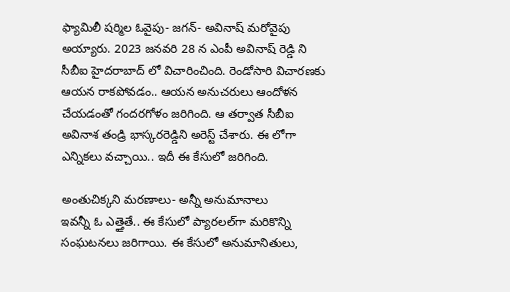ఫ్యామిలీ షర్మిల ఓవైపు- జగన్- అవినాష్ మరోవైపు అయ్యారు. 2023 జనవరి 28 న ఎంపీ అవినాష్ రెడ్డి ని సీబీఐ హైదరాబాద్ లో విచారించింది. రెండోసారి విచారణకు ఆయన రాకపోవడం.. ఆయన అనుచరులు ఆందోళన చేయడంతో గందరగోళం జరిగింది. ఆ తర్వాత సీబీఐ అవినాశ తండ్రి భాస్కరరెడ్డిని అరెస్ట్ చేశారు. ఈ లోగా ఎన్నికలు వచ్చాయి.. ఇదీ ఈ కేసులో జరిగింది.

అంతుచిక్కని మరణాలు- అన్నీ అనుమానాలు
ఇవన్నీ ఓ ఎత్తైతే.. ఈ కేసులో ప్యారలల్‌గా మరికొన్ని సంఘటనలు జరిగాయి. ఈ కేసులో అనుమానితులు,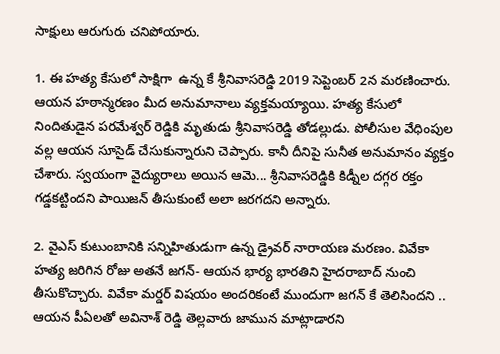సాక్షులు ఆరుగురు చనిపోయారు.

1. ఈ హత్య కేసులో సాక్షిగా  ఉన్న కే శ్రీనివాసరెడ్డి 2019 సెప్టెంబర్ 2న మరణించారు. ఆయన హఠాన్మరణం మీద అనుమానాలు వ్యక్తమయ్యాయి. హత్య కేసులో నిందితుడైన పరమేశ్వర్ రెడ్డికి మృతుడు శ్రీనివాసరెడ్డి తోడల్లుడు. పోలీసుల వేధింపుల వల్ల ఆయన సూసైడ్ చేసుకున్నారుని చెప్పారు. కానీ దీనిపై సునీత అనుమానం వ్యక్తం చేశారు. స్వయంగా వైద్యురాలు అయిన ఆమె... శ్రీనివాసరెడ్డికి కిడ్నీల దగ్గర రక్తం గడ్డకట్టిందని పాయిజన్ తీసుకుంటే అలా జరగదని అన్నారు.

2. వైఎస్ కుటుంబానికి సన్నిహితుడుగా ఉన్న డ్రైవర్ నారాయణ మరణం. వివేకా హత్య జరిగిన రోజు అతనే జగన్- ఆయన భార్య భారతిని హైదరాబాద్ నుంచి తీసుకొచ్చారు. వివేకా మర్డర్ విషయం అందరికంటే ముందుగా జగన్ కే తెలిసిందని .. ఆయన పీఏలతో అవినాశ్ రెడ్డి తెల్లవారు జామున మాట్లాడారని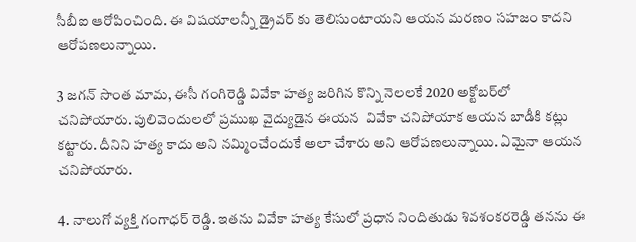సీబీఐ ఆరోపించింది. ఈ విషయాలన్నీ డ్రైవర్ కు తెలిసుంటాయని ఆయన మరణం సహజం కాదని ఆరోపణలున్నాయి.

3 జగన్ సొంత మామ, ఈసీ గంగిరెడ్డి వివేకా హత్య జరిగిన కొన్ని నెలలకే 2020 అక్టోబర్‌లో  చనిపోయారు. పులివెందులలో ప్రముఖ వైద్యుడైన ఈయన  వివేకా చనిపోయాక ఆయన బాడీకి కట్లు కట్టారు. దీనిని హత్య కాదు అని నమ్మించేందుకే అలా చేశారు అని ఆరోపణలున్నాయి. ఏమైనా ఆయన చనిపోయారు.

4. నాలుగో వ్యక్తి గంగాధర్ రెడ్డి. ఇతను వివేకా హత్య కేసులో ప్రధాన నిందితుడు శివశంకరరెడ్డి తనను ఈ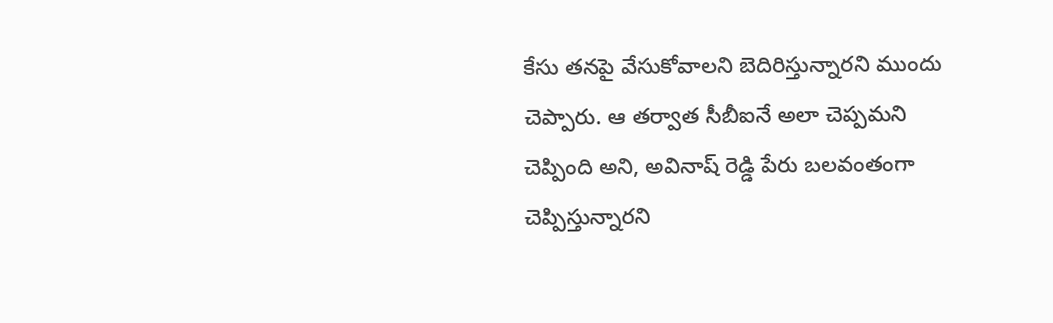కేసు తనపై వేసుకోవాలని బెదిరిస్తున్నారని ముందు చెప్పారు. ఆ తర్వాత సీబీఐనే అలా చెప్పమని చెప్పింది అని, అవినాష్ రెడ్డి పేరు బలవంతంగా చెప్పిస్తున్నారని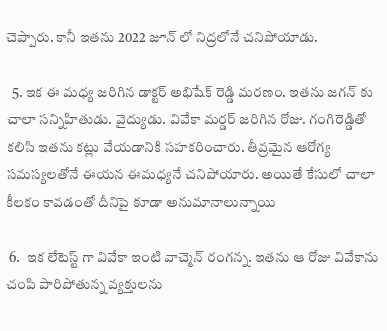చెప్పారు. కానీ ఇతను 2022 జూన్ లో నిద్రలోనే చనిపోయాడు.

  5. ఇక ఈ మధ్య జరిగిన డాక్టర్ అభిషేక్ రెడ్డి మరణం. ఇతను జగన్ కు చాలా సన్నిహితుడు. వైద్యుడు. వివేకా మర్డర్ జరిగిన రోజు. గంగిరెడ్డితో కలిసి ఇతను కట్లు వేయడానికి సహకరించారు. తీవ్రమైన ఆరోగ్య సమస్యలతోనే ఈయన ఈమధ్యనే చనిపోయారు. అయితే కేసులో చాలా కీలకం కావడంతో దీనిపై కూడా అనుమానాలున్నాయి

 6.  ఇక లేటెస్ట్ గా వివేకా ఇంటి వాచ్మెన్ రంగన్న. ఇతను ఆ రోజు వివేకాను చంపి పారిపోతున్న వ్యక్తులను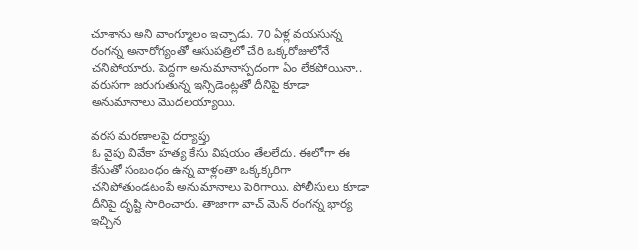చూశాను అని వాంగ్మూలం ఇచ్చాడు. 70 ఏళ్ల వయసున్న రంగన్న అనారోగ్యంతో ఆసుపత్రిలో చేరి ఒక్కరోజులోనే చనిపోయారు. పెద్దగా అనుమానాస్పదంగా ఏం లేకపోయినా.. వరుసగా జరుగుతున్న ఇన్సిడెంట్లతో దీనిపై కూడా అనుమానాలు మొదలయ్యాయి.

వరస మరణాలపై దర్యాప్తు
ఓ వైపు వివేకా హత్య కేసు విషయం తేలలేదు. ఈలోగా ఈ కేసుతో సంబంధం ఉన్న వాళ్లంతా ఒక్కక్కరిగా చనిపోతుండటంపే అనుమానాలు పెరిగాయి. పోలీసులు కూడా దీనిపై దృష్టి సారించారు. తాజాగా వాచ్ మెన్ రంగన్న భార్య ఇచ్చిన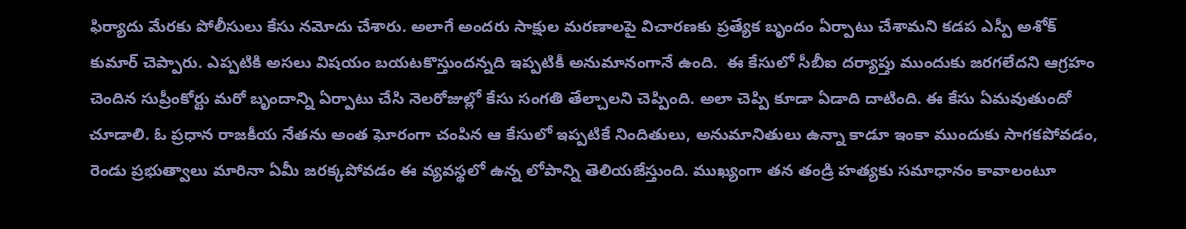ఫిర్యాదు మేరకు పోలీసులు కేసు నమోదు చేశారు. అలాగే అందరు సాక్షుల మరణాలపై విచారణకు ప్రత్యేక బృందం ఏర్పాటు చేశామని కడప ఎస్పీ అశోక్ కుమార్ చెప్పారు. ఎప్పటికి అసలు విషయం బయటకొస్తుందన్నది ఇప్పటికీ అనుమానంగానే ఉంది.  ఈ కేసులో సీబీఐ దర్యాప్తు ముందుకు జరగలేదని ఆగ్రహం చెందిన సుప్రీంకోర్టు మరో బృందాన్ని ఏర్పాటు చేసి నెలరోజుల్లో కేసు సంగతి తేల్చాలని చెప్పింది. అలా చెప్పి కూడా ఏడాది దాటింది. ఈ కేసు ఏమవుతుందో చూడాలి. ఓ ప్రధాన రాజకీయ నేతను అంత ఘోరంగా చంపిన ఆ కేసులో ఇప్పటికే నిందితులు, అనుమానితులు ఉన్నా కాడూ ఇంకా ముందుకు సాగకపోవడం, రెండు ప్రభుత్వాలు మారినా ఏమీ జరక్కపోవడం ఈ వ్యవస్థలో ఉన్న లోపాన్ని తెలియజేస్తుంది. ముఖ్యంగా తన తండ్రి హత్యకు సమాధానం కావాలంటూ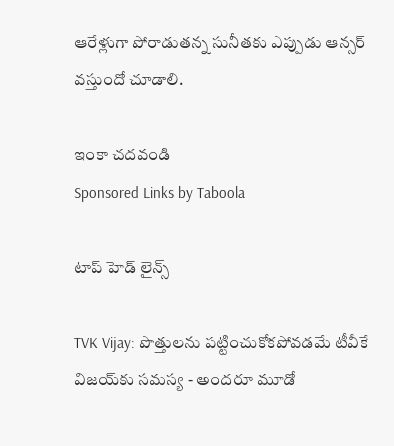ఆరేళ్లుగా పోరాడుతన్న సునీతకు ఎప్పుడు ఆన్సర్ వస్తుందో చూడాలి.

ఇంకా చదవండి
Sponsored Links by Taboola

టాప్ హెడ్ లైన్స్

TVK Vijay: పొత్తులను పట్టించుకోకపోవడమే టీవీకే విజయ్‌కు సమస్య - అందరూ మూడో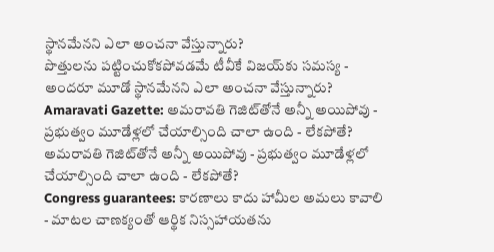స్థానమేనని ఎలా అంచనా వేస్తున్నారు?
పొత్తులను పట్టించుకోకపోవడమే టీవీకే విజయ్‌కు సమస్య - అందరూ మూడో స్థానమేనని ఎలా అంచనా వేస్తున్నారు?
Amaravati Gazette: అమరావతి గెజిట్‌తోనే అన్నీ అయిపోవు - ప్రభుత్వం మూడేళ్లలో చేయాల్సింది చాలా ఉంది - లేకపోతే?
అమరావతి గెజిట్‌తోనే అన్నీ అయిపోవు - ప్రభుత్వం మూడేళ్లలో చేయాల్సింది చాలా ఉంది - లేకపోతే?
Congress guarantees: కారణాలు కాదు హామీల అమలు కావాలి - మాటల చాణక్యంతో ఆర్థిక నిస్సహాయతను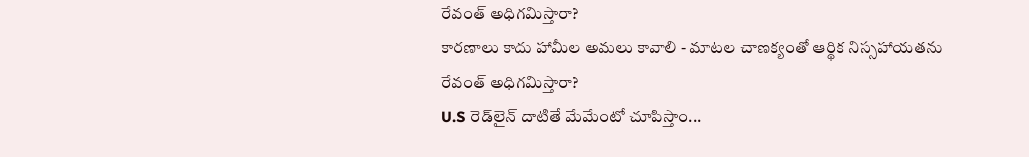రేవంత్ అధిగమిస్తారా?
కారణాలు కాదు హామీల అమలు కావాలి - మాటల చాణక్యంతో ఆర్థిక నిస్సహాయతను రేవంత్ అధిగమిస్తారా?
U.S రెడ్‌లైన్ దాటితే మేమేంటో చూపిస్తాం...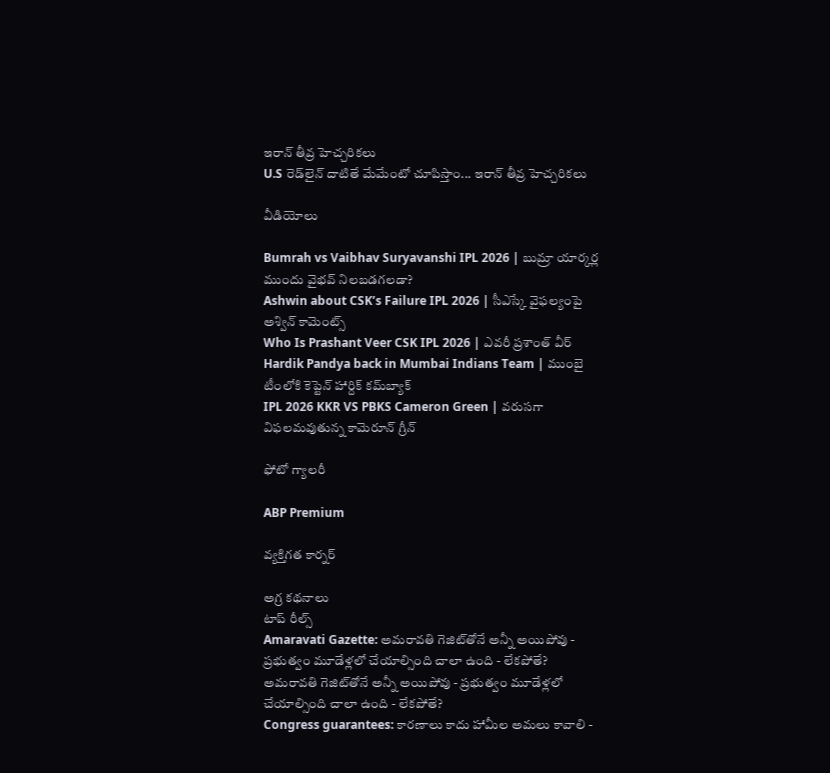ఇరాన్ తీవ్ర హెచ్చరికలు
U.S రెడ్‌లైన్ దాటితే మేమేంటో చూపిస్తాం... ఇరాన్ తీవ్ర హెచ్చరికలు

వీడియోలు

Bumrah vs Vaibhav Suryavanshi IPL 2026 | బుమ్రా యార్కర్ల ముందు వైభవ్ నిలబడగలడా?
Ashwin about CSK’s Failure IPL 2026 | సీఎస్కే వైఫల్యంపై అశ్విన్ కామెంట్స్
Who Is Prashant Veer CSK IPL 2026 | ఎవరీ ప్రశాంత్ వీర్
Hardik Pandya back in Mumbai Indians Team | ముంబై టీంలోకి కెప్టెన్ హార్దిక్ కమ్‌బ్యాక్
IPL 2026 KKR VS PBKS Cameron Green | వరుసగా విఫలమవుతున్న కామెరూన్ గ్రీన్

ఫోటో గ్యాలరీ

ABP Premium

వ్యక్తిగత కార్నర్

అగ్ర కథనాలు
టాప్ రీల్స్
Amaravati Gazette: అమరావతి గెజిట్‌తోనే అన్నీ అయిపోవు - ప్రభుత్వం మూడేళ్లలో చేయాల్సింది చాలా ఉంది - లేకపోతే?
అమరావతి గెజిట్‌తోనే అన్నీ అయిపోవు - ప్రభుత్వం మూడేళ్లలో చేయాల్సింది చాలా ఉంది - లేకపోతే?
Congress guarantees: కారణాలు కాదు హామీల అమలు కావాలి -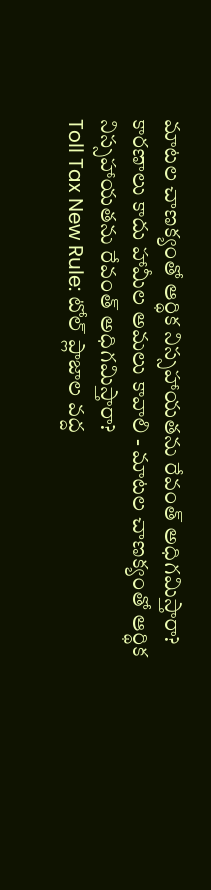మాటల చాణక్యంతో ఆర్థిక నిస్సహాయతను రేవంత్ అధిగమిస్తారా?
కారణాలు కాదు హామీల అమలు కావాలి - మాటల చాణక్యంతో ఆర్థిక నిస్సహాయతను రేవంత్ అధిగమిస్తారా?
Toll Tax New Rule: టోల్ ప్లాజాల వద్ద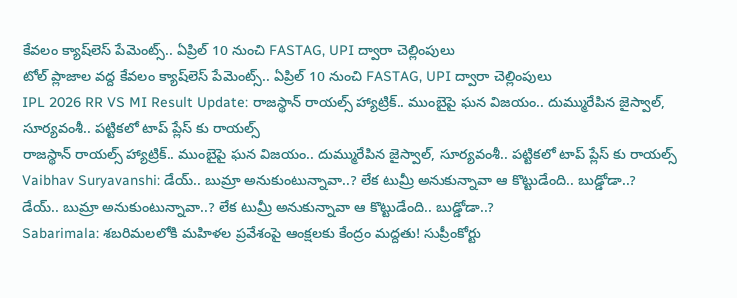కేవలం క్యాష్‌లెస్ పేమెంట్స్.. ఏప్రిల్ 10 నుంచి FASTAG, UPI ద్వారా చెల్లింపులు
టోల్ ప్లాజాల వద్ద కేవలం క్యాష్‌లెస్ పేమెంట్స్.. ఏప్రిల్ 10 నుంచి FASTAG, UPI ద్వారా చెల్లింపులు
IPL 2026 RR VS MI Result Update: రాజ‌స్థాన్ రాయ‌ల్స్ హ్యాట్రిక్.. ముంబైపై ఘ‌న విజ‌యం.. దుమ్మురేపిన జైస్వాల్, సూర్య‌వంశీ.. ప‌ట్టిక‌లో టాప్ ప్లేస్ కు రాయ‌ల్స్
రాజ‌స్థాన్ రాయ‌ల్స్ హ్యాట్రిక్.. ముంబైపై ఘ‌న విజ‌యం.. దుమ్మురేపిన జైస్వాల్, సూర్య‌వంశీ.. ప‌ట్టిక‌లో టాప్ ప్లేస్ కు రాయ‌ల్స్
Vaibhav Suryavanshi: డేయ్.. బుమ్రా అనుకుంటున్నావా..? లేక టుమ్రీ అనుకున్నావా ఆ కొట్టుడేంది.. బుడ్డోడా..?
డేయ్.. బుమ్రా అనుకుంటున్నావా..? లేక టుమ్రీ అనుకున్నావా ఆ కొట్టుడేంది.. బుడ్డోడా..?
Sabarimala: శబరిమలలోకి మహిళల ప్రవేశంపై ఆంక్షలకు కేంద్రం మద్దతు! సుప్రీంకోర్టు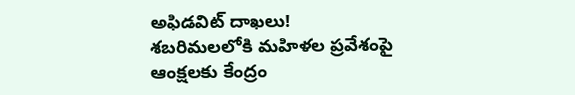అఫిడవిట్ దాఖలు!
శబరిమలలోకి మహిళల ప్రవేశంపై ఆంక్షలకు కేంద్రం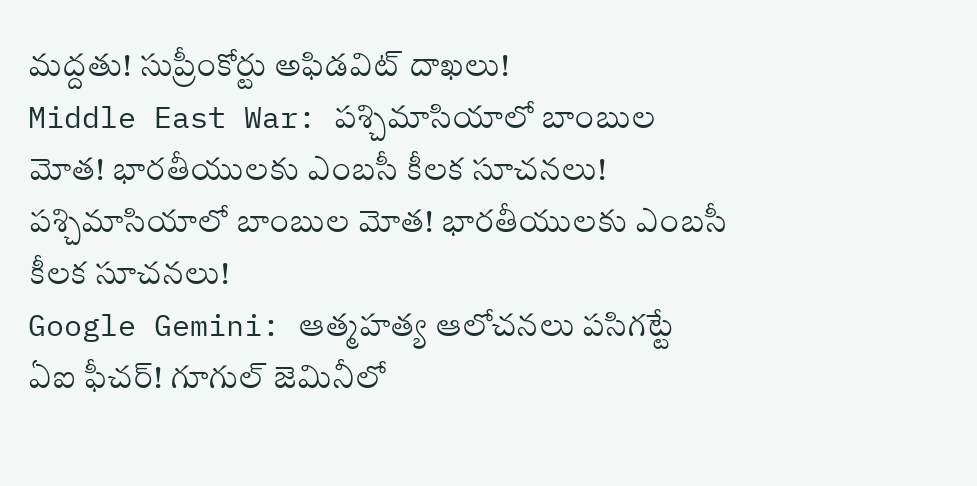మద్దతు! సుప్రీంకోర్టు అఫిడవిట్ దాఖలు!
Middle East War: పశ్చిమాసియాలో బాంబుల మోత! భారతీయులకు ఎంబసీ కీలక సూచనలు!
పశ్చిమాసియాలో బాంబుల మోత! భారతీయులకు ఎంబసీ కీలక సూచనలు!
Google Gemini: ఆత్మహత్య ఆలోచనలు పసిగట్టే ఏఐ ఫీచర్‌! గూగుల్ జెమినీలో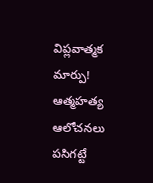విప్లవాత్మక మార్పు!
ఆత్మహత్య ఆలోచనలు పసిగట్టే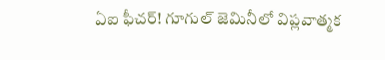ఏఐ ఫీచర్‌! గూగుల్ జెమినీలో విప్లవాత్మక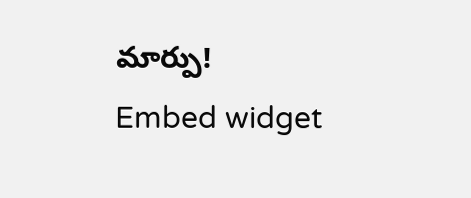మార్పు!
Embed widget